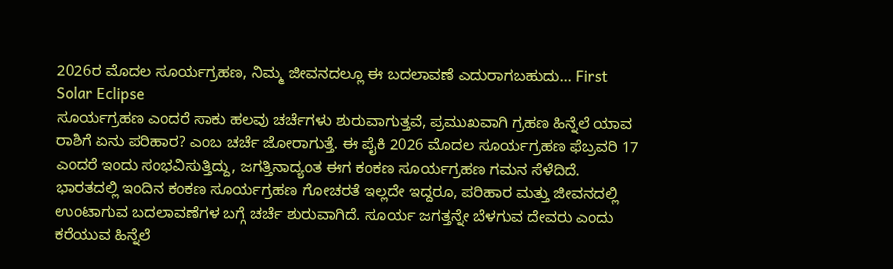2026ರ ಮೊದಲ ಸೂರ್ಯಗ್ರಹಣ, ನಿಮ್ಮ ಜೀವನದಲ್ಲೂ ಈ ಬದಲಾವಣೆ ಎದುರಾಗಬಹುದು... First Solar Eclipse
ಸೂರ್ಯಗ್ರಹಣ ಎಂದರೆ ಸಾಕು ಹಲವು ಚರ್ಚೆಗಳು ಶುರುವಾಗುತ್ತವೆ, ಪ್ರಮುಖವಾಗಿ ಗ್ರಹಣ ಹಿನ್ನೆಲೆ ಯಾವ ರಾಶಿಗೆ ಏನು ಪರಿಹಾರ? ಎಂಬ ಚರ್ಚೆ ಜೋರಾಗುತ್ತೆ. ಈ ಪೈಕಿ 2026 ಮೊದಲ ಸೂರ್ಯಗ್ರಹಣ ಫೆಬ್ರವರಿ 17 ಎಂದರೆ ಇಂದು ಸಂಭವಿಸುತ್ತಿದ್ದು, ಜಗತ್ತಿನಾದ್ಯಂತ ಈಗ ಕಂಕಣ ಸೂರ್ಯಗ್ರಹಣ ಗಮನ ಸೆಳೆದಿದೆ. ಭಾರತದಲ್ಲಿ ಇಂದಿನ ಕಂಕಣ ಸೂರ್ಯಗ್ರಹಣ ಗೋಚರತೆ ಇಲ್ಲದೇ ಇದ್ದರೂ, ಪರಿಹಾರ ಮತ್ತು ಜೀವನದಲ್ಲಿ ಉಂಟಾಗುವ ಬದಲಾವಣೆಗಳ ಬಗ್ಗೆ ಚರ್ಚೆ ಶುರುವಾಗಿದೆ. ಸೂರ್ಯ ಜಗತ್ತನ್ನೇ ಬೆಳಗುವ ದೇವರು ಎಂದು ಕರೆಯುವ ಹಿನ್ನೆಲೆ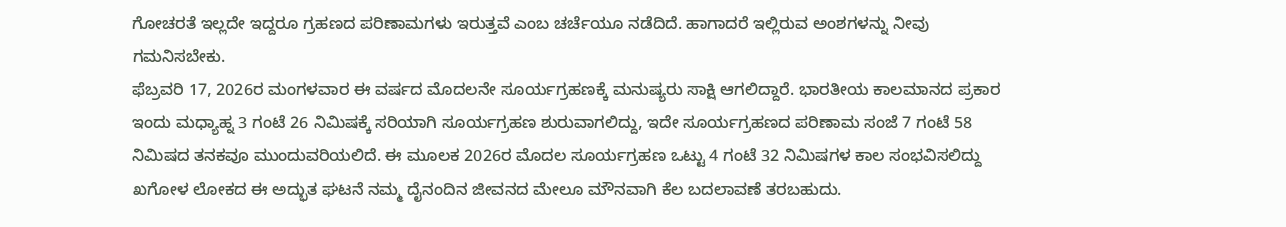ಗೋಚರತೆ ಇಲ್ಲದೇ ಇದ್ದರೂ ಗ್ರಹಣದ ಪರಿಣಾಮಗಳು ಇರುತ್ತವೆ ಎಂಬ ಚರ್ಚೆಯೂ ನಡೆದಿದೆ. ಹಾಗಾದರೆ ಇಲ್ಲಿರುವ ಅಂಶಗಳನ್ನು ನೀವು ಗಮನಿಸಬೇಕು.
ಫೆಬ್ರವರಿ 17, 2026ರ ಮಂಗಳವಾರ ಈ ವರ್ಷದ ಮೊದಲನೇ ಸೂರ್ಯಗ್ರಹಣಕ್ಕೆ ಮನುಷ್ಯರು ಸಾಕ್ಷಿ ಆಗಲಿದ್ದಾರೆ. ಭಾರತೀಯ ಕಾಲಮಾನದ ಪ್ರಕಾರ ಇಂದು ಮಧ್ಯಾಹ್ನ 3 ಗಂಟೆ 26 ನಿಮಿಷಕ್ಕೆ ಸರಿಯಾಗಿ ಸೂರ್ಯಗ್ರಹಣ ಶುರುವಾಗಲಿದ್ದು, ಇದೇ ಸೂರ್ಯಗ್ರಹಣದ ಪರಿಣಾಮ ಸಂಜೆ 7 ಗಂಟೆ 58 ನಿಮಿಷದ ತನಕವೂ ಮುಂದುವರಿಯಲಿದೆ. ಈ ಮೂಲಕ 2026ರ ಮೊದಲ ಸೂರ್ಯಗ್ರಹಣ ಒಟ್ಟು 4 ಗಂಟೆ 32 ನಿಮಿಷಗಳ ಕಾಲ ಸಂಭವಿಸಲಿದ್ದು ಖಗೋಳ ಲೋಕದ ಈ ಅದ್ಭುತ ಘಟನೆ ನಮ್ಮ ದೈನಂದಿನ ಜೀವನದ ಮೇಲೂ ಮೌನವಾಗಿ ಕೆಲ ಬದಲಾವಣೆ ತರಬಹುದು.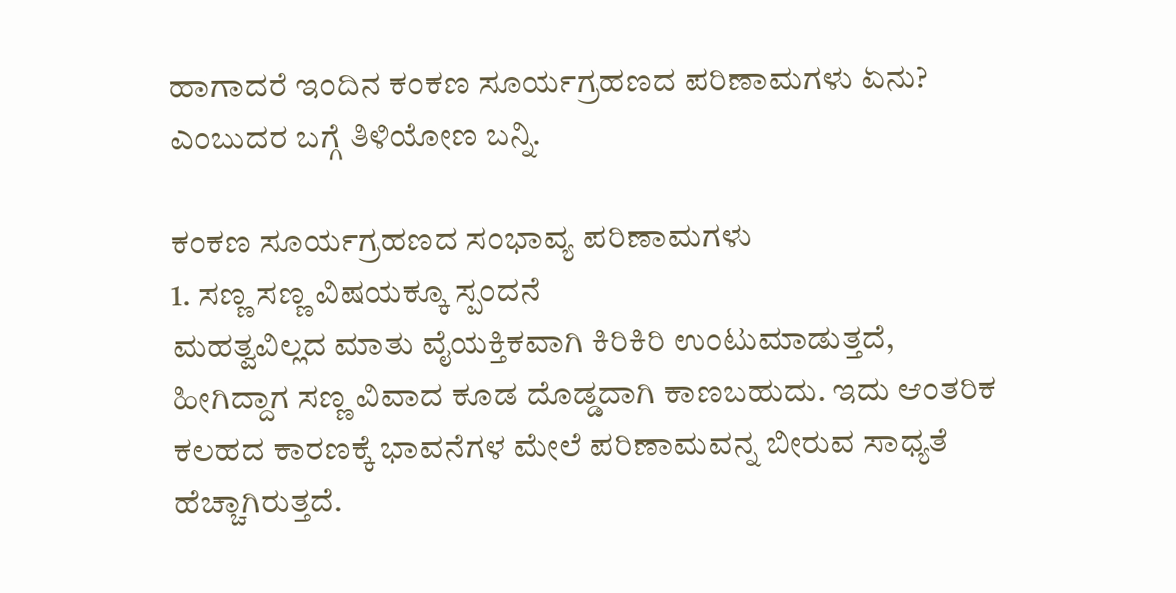ಹಾಗಾದರೆ ಇಂದಿನ ಕಂಕಣ ಸೂರ್ಯಗ್ರಹಣದ ಪರಿಣಾಮಗಳು ಏನು? ಎಂಬುದರ ಬಗ್ಗೆ ತಿಳಿಯೋಣ ಬನ್ನಿ.

ಕಂಕಣ ಸೂರ್ಯಗ್ರಹಣದ ಸಂಭಾವ್ಯ ಪರಿಣಾಮಗಳು
1. ಸಣ್ಣ ಸಣ್ಣ ವಿಷಯಕ್ಕೂ ಸ್ಪಂದನೆ
ಮಹತ್ವವಿಲ್ಲದ ಮಾತು ವೈಯಕ್ತಿಕವಾಗಿ ಕಿರಿಕಿರಿ ಉಂಟುಮಾಡುತ್ತದೆ, ಹೀಗಿದ್ದಾಗ ಸಣ್ಣ ವಿವಾದ ಕೂಡ ದೊಡ್ಡದಾಗಿ ಕಾಣಬಹುದು. ಇದು ಆಂತರಿಕ ಕಲಹದ ಕಾರಣಕ್ಕೆ ಭಾವನೆಗಳ ಮೇಲೆ ಪರಿಣಾಮವನ್ನ ಬೀರುವ ಸಾಧ್ಯತೆ ಹೆಚ್ಚಾಗಿರುತ್ತದೆ.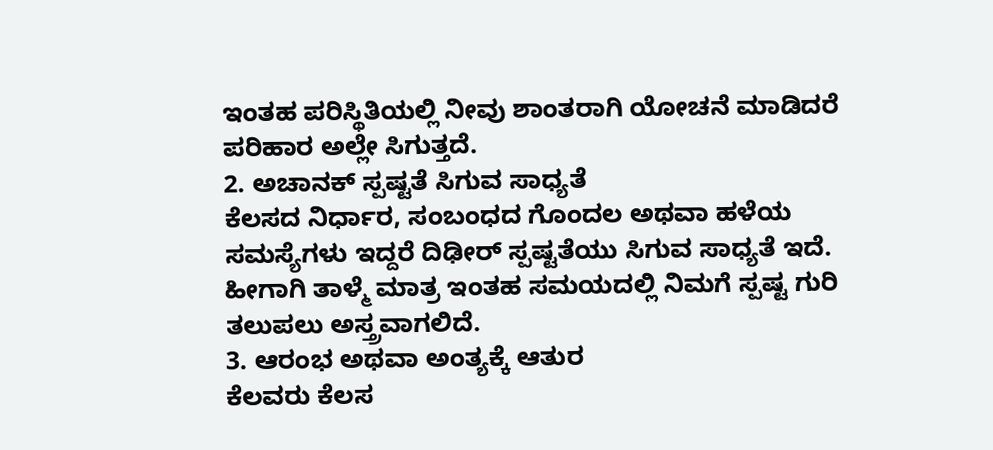ಇಂತಹ ಪರಿಸ್ಥಿತಿಯಲ್ಲಿ ನೀವು ಶಾಂತರಾಗಿ ಯೋಚನೆ ಮಾಡಿದರೆ ಪರಿಹಾರ ಅಲ್ಲೇ ಸಿಗುತ್ತದೆ.
2. ಅಚಾನಕ್ ಸ್ಪಷ್ಟತೆ ಸಿಗುವ ಸಾಧ್ಯತೆ
ಕೆಲಸದ ನಿರ್ಧಾರ, ಸಂಬಂಧದ ಗೊಂದಲ ಅಥವಾ ಹಳೆಯ ಸಮಸ್ಯೆಗಳು ಇದ್ದರೆ ದಿಢೀರ್ ಸ್ಪಷ್ಟತೆಯು ಸಿಗುವ ಸಾಧ್ಯತೆ ಇದೆ. ಹೀಗಾಗಿ ತಾಳ್ಮೆ ಮಾತ್ರ ಇಂತಹ ಸಮಯದಲ್ಲಿ ನಿಮಗೆ ಸ್ಪಷ್ಟ ಗುರಿ ತಲುಪಲು ಅಸ್ತ್ರವಾಗಲಿದೆ.
3. ಆರಂಭ ಅಥವಾ ಅಂತ್ಯಕ್ಕೆ ಆತುರ
ಕೆಲವರು ಕೆಲಸ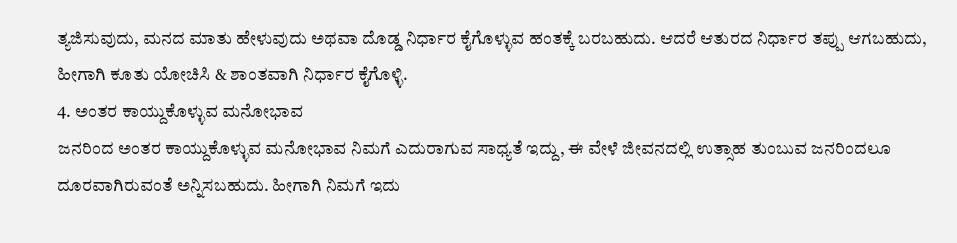ತ್ಯಜಿಸುವುದು, ಮನದ ಮಾತು ಹೇಳುವುದು ಅಥವಾ ದೊಡ್ಡ ನಿರ್ಧಾರ ಕೈಗೊಳ್ಳುವ ಹಂತಕ್ಕೆ ಬರಬಹುದು. ಆದರೆ ಆತುರದ ನಿರ್ಧಾರ ತಪ್ಪು ಆಗಬಹುದು, ಹೀಗಾಗಿ ಕೂತು ಯೋಚಿಸಿ & ಶಾಂತವಾಗಿ ನಿರ್ಧಾರ ಕೈಗೊಳ್ಳಿ.
4. ಅಂತರ ಕಾಯ್ದುಕೊಳ್ಳುವ ಮನೋಭಾವ
ಜನರಿಂದ ಅಂತರ ಕಾಯ್ದುಕೊಳ್ಳುವ ಮನೋಭಾವ ನಿಮಗೆ ಎದುರಾಗುವ ಸಾಧ್ಯತೆ ಇದ್ದು, ಈ ವೇಳೆ ಜೀವನದಲ್ಲಿ ಉತ್ಸಾಹ ತುಂಬುವ ಜನರಿಂದಲೂ ದೂರವಾಗಿರುವಂತೆ ಅನ್ನಿಸಬಹುದು. ಹೀಗಾಗಿ ನಿಮಗೆ ಇದು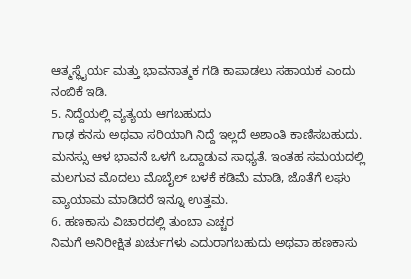ಆತ್ಮಸ್ಥೈರ್ಯ ಮತ್ತು ಭಾವನಾತ್ಮಕ ಗಡಿ ಕಾಪಾಡಲು ಸಹಾಯಕ ಎಂದು ನಂಬಿಕೆ ಇಡಿ.
5. ನಿದ್ದೆಯಲ್ಲಿ ವ್ಯತ್ಯಯ ಆಗಬಹುದು
ಗಾಢ ಕನಸು ಅಥವಾ ಸರಿಯಾಗಿ ನಿದ್ದೆ ಇಲ್ಲದೆ ಅಶಾಂತಿ ಕಾಣಿಸಬಹುದು. ಮನಸ್ಸು ಆಳ ಭಾವನೆ ಒಳಗೆ ಒದ್ದಾಡುವ ಸಾಧ್ಯತೆ. ಇಂತಹ ಸಮಯದಲ್ಲಿ ಮಲಗುವ ಮೊದಲು ಮೊಬೈಲ್ ಬಳಕೆ ಕಡಿಮೆ ಮಾಡಿ, ಜೊತೆಗೆ ಲಘು ವ್ಯಾಯಾಮ ಮಾಡಿದರೆ ಇನ್ನೂ ಉತ್ತಮ.
6. ಹಣಕಾಸು ವಿಚಾರದಲ್ಲಿ ತುಂಬಾ ಎಚ್ಚರ
ನಿಮಗೆ ಅನಿರೀಕ್ಷಿತ ಖರ್ಚುಗಳು ಎದುರಾಗಬಹುದು ಅಥವಾ ಹಣಕಾಸು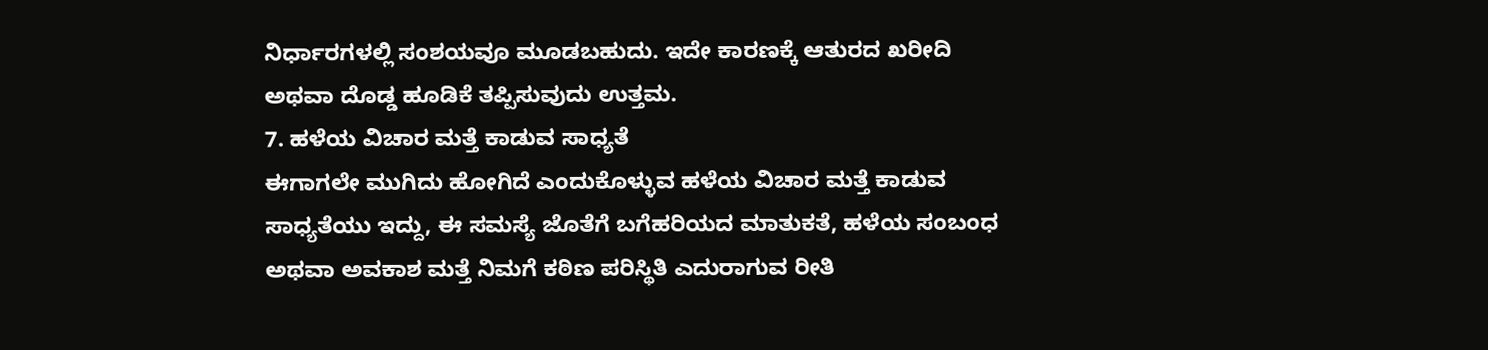ನಿರ್ಧಾರಗಳಲ್ಲಿ ಸಂಶಯವೂ ಮೂಡಬಹುದು. ಇದೇ ಕಾರಣಕ್ಕೆ ಆತುರದ ಖರೀದಿ ಅಥವಾ ದೊಡ್ಡ ಹೂಡಿಕೆ ತಪ್ಪಿಸುವುದು ಉತ್ತಮ.
7. ಹಳೆಯ ವಿಚಾರ ಮತ್ತೆ ಕಾಡುವ ಸಾಧ್ಯತೆ
ಈಗಾಗಲೇ ಮುಗಿದು ಹೋಗಿದೆ ಎಂದುಕೊಳ್ಳುವ ಹಳೆಯ ವಿಚಾರ ಮತ್ತೆ ಕಾಡುವ ಸಾಧ್ಯತೆಯು ಇದ್ದು, ಈ ಸಮಸ್ಯೆ ಜೊತೆಗೆ ಬಗೆಹರಿಯದ ಮಾತುಕತೆ, ಹಳೆಯ ಸಂಬಂಧ ಅಥವಾ ಅವಕಾಶ ಮತ್ತೆ ನಿಮಗೆ ಕಠಿಣ ಪರಿಸ್ಥಿತಿ ಎದುರಾಗುವ ರೀತಿ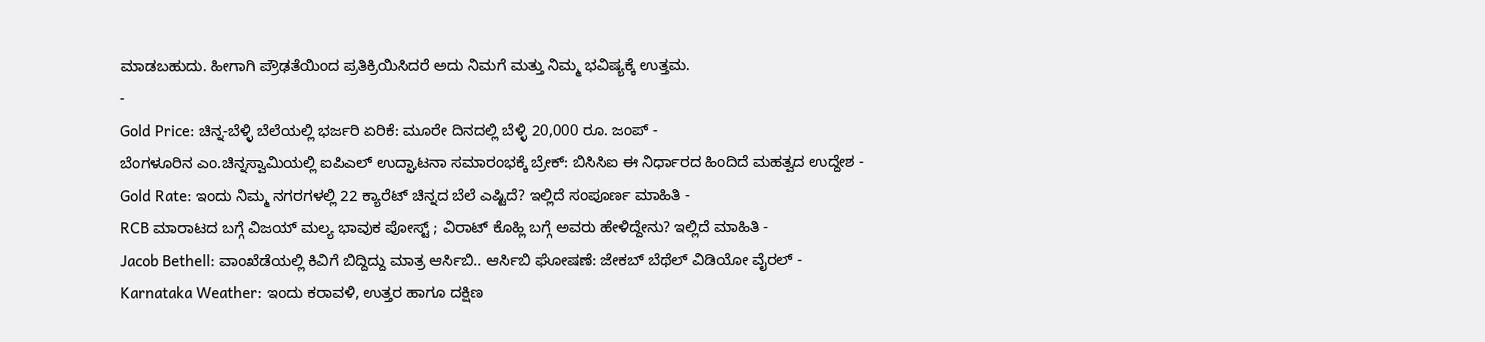ಮಾಡಬಹುದು. ಹೀಗಾಗಿ ಪ್ರೌಢತೆಯಿಂದ ಪ್ರತಿಕ್ರಿಯಿಸಿದರೆ ಅದು ನಿಮಗೆ ಮತ್ತು ನಿಮ್ಮ ಭವಿಷ್ಯಕ್ಕೆ ಉತ್ತಮ.
-
Gold Price: ಚಿನ್ನ-ಬೆಳ್ಳಿ ಬೆಲೆಯಲ್ಲಿ ಭರ್ಜರಿ ಏರಿಕೆ: ಮೂರೇ ದಿನದಲ್ಲಿ ಬೆಳ್ಳಿ 20,000 ರೂ. ಜಂಪ್ -
ಬೆಂಗಳೂರಿನ ಎಂ.ಚಿನ್ನಸ್ವಾಮಿಯಲ್ಲಿ ಐಪಿಎಲ್ ಉದ್ಘಾಟನಾ ಸಮಾರಂಭಕ್ಕೆ ಬ್ರೇಕ್: ಬಿಸಿಸಿಐ ಈ ನಿರ್ಧಾರದ ಹಿಂದಿದೆ ಮಹತ್ವದ ಉದ್ದೇಶ -
Gold Rate: ಇಂದು ನಿಮ್ಮ ನಗರಗಳಲ್ಲಿ 22 ಕ್ಯಾರೆಟ್ ಚಿನ್ನದ ಬೆಲೆ ಎಷ್ಟಿದೆ? ಇಲ್ಲಿದೆ ಸಂಪೂರ್ಣ ಮಾಹಿತಿ -
RCB ಮಾರಾಟದ ಬಗ್ಗೆ ವಿಜಯ್ ಮಲ್ಯ ಭಾವುಕ ಪೋಸ್ಟ್ ; ವಿರಾಟ್ ಕೊಹ್ಲಿ ಬಗ್ಗೆ ಅವರು ಹೇಳಿದ್ದೇನು? ಇಲ್ಲಿದೆ ಮಾಹಿತಿ -
Jacob Bethell: ವಾಂಖೆಡೆಯಲ್ಲಿ ಕಿವಿಗೆ ಬಿದ್ದಿದ್ದು ಮಾತ್ರ ಆರ್ಸಿಬಿ.. ಆರ್ಸಿಬಿ ಘೋಷಣೆ: ಜೇಕಬ್ ಬೆಥೆಲ್ ವಿಡಿಯೋ ವೈರಲ್ -
Karnataka Weather: ಇಂದು ಕರಾವಳಿ, ಉತ್ತರ ಹಾಗೂ ದಕ್ಷಿಣ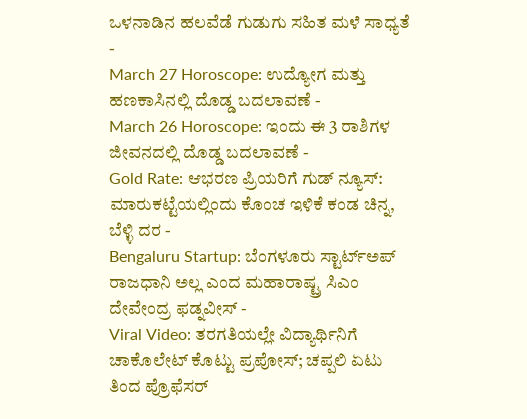ಒಳನಾಡಿನ ಹಲವೆಡೆ ಗುಡುಗು ಸಹಿತ ಮಳೆ ಸಾಧ್ಯತೆ -
March 27 Horoscope: ಉದ್ಯೋಗ ಮತ್ತು ಹಣಕಾಸಿನಲ್ಲಿ ದೊಡ್ಡ ಬದಲಾವಣೆ -
March 26 Horoscope: ಇಂದು ಈ 3 ರಾಶಿಗಳ ಜೀವನದಲ್ಲಿ ದೊಡ್ಡ ಬದಲಾವಣೆ -
Gold Rate: ಆಭರಣ ಪ್ರಿಯರಿಗೆ ಗುಡ್ ನ್ಯೂಸ್: ಮಾರುಕಟ್ಟೆಯಲ್ಲಿಂದು ಕೊಂಚ ಇಳಿಕೆ ಕಂಡ ಚಿನ್ನ, ಬೆಳ್ಳಿ ದರ -
Bengaluru Startup: ಬೆಂಗಳೂರು ಸ್ಟಾರ್ಟ್ಅಪ್ ರಾಜಧಾನಿ ಅಲ್ಲ ಎಂದ ಮಹಾರಾಷ್ಟ್ರ ಸಿಎಂ ದೇವೇಂದ್ರ ಫಡ್ನವೀಸ್ -
Viral Video: ತರಗತಿಯಲ್ಲೇ ವಿದ್ಯಾರ್ಥಿನಿಗೆ ಚಾಕೊಲೇಟ್ ಕೊಟ್ಟು ಪ್ರಪೋಸ್; ಚಪ್ಪಲಿ ಏಟು ತಿಂದ ಪ್ರೊಫೆಸರ್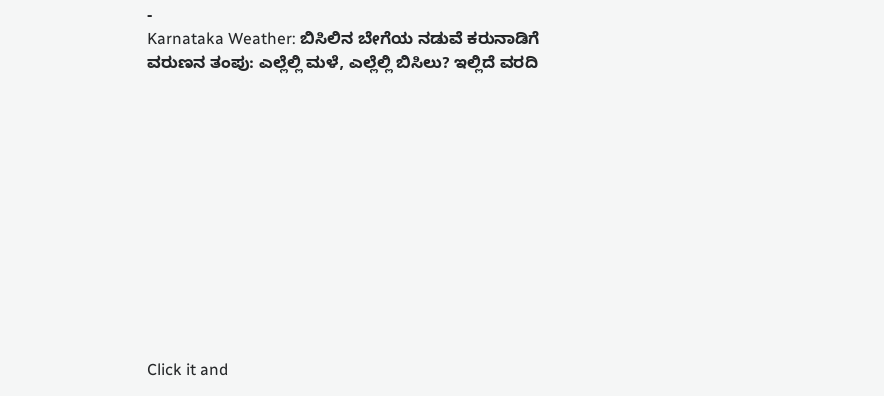-
Karnataka Weather: ಬಿಸಿಲಿನ ಬೇಗೆಯ ನಡುವೆ ಕರುನಾಡಿಗೆ ವರುಣನ ತಂಪು: ಎಲ್ಲೆಲ್ಲಿ ಮಳೆ, ಎಲ್ಲೆಲ್ಲಿ ಬಿಸಿಲು? ಇಲ್ಲಿದೆ ವರದಿ












Click it and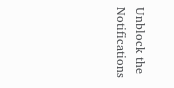Unblock the Notifications